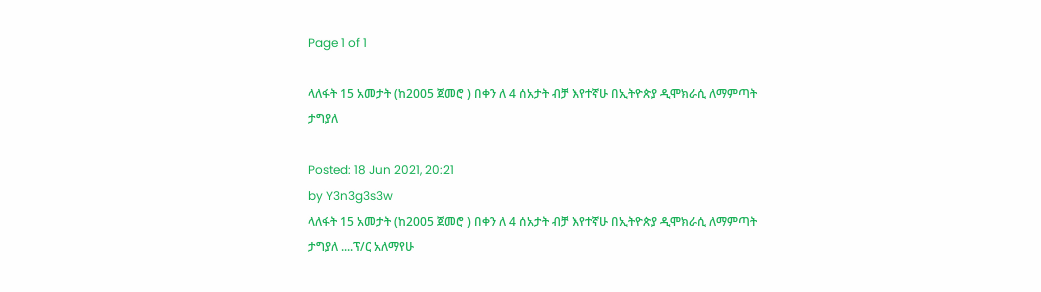Page 1 of 1

ላለፋት 15 አመታት (ከ2005 ጀመሮ ) በቀን ለ 4 ሰአታት ብቻ እየተኛሁ በኢትዮጵያ ዲሞክራሲ ለማምጣት ታግያለ

Posted: 18 Jun 2021, 20:21
by Y3n3g3s3w
ላለፋት 15 አመታት (ከ2005 ጀመሮ ) በቀን ለ 4 ሰአታት ብቻ እየተኛሁ በኢትዮጵያ ዲሞክራሲ ለማምጣት ታግያለ ....ፕ/ር አለማየሁ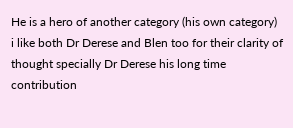He is a hero of another category (his own category)
i like both Dr Derese and Blen too for their clarity of thought specially Dr Derese his long time contribution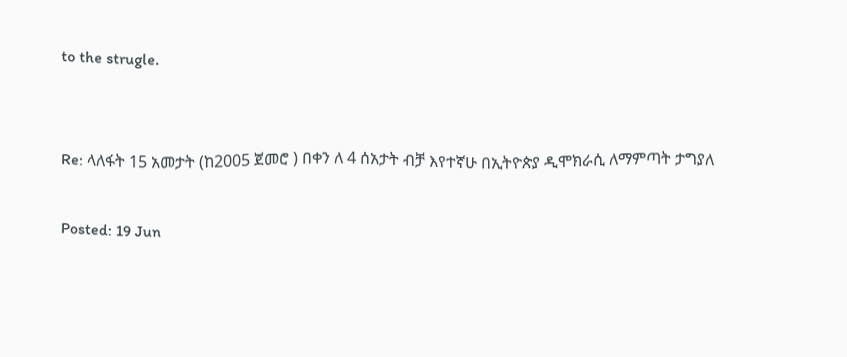to the strugle.


Re: ላለፋት 15 አመታት (ከ2005 ጀመሮ ) በቀን ለ 4 ሰአታት ብቻ እየተኛሁ በኢትዮጵያ ዲሞክራሲ ለማምጣት ታግያለ

Posted: 19 Jun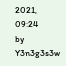2021, 09:24
by Y3n3g3s3w